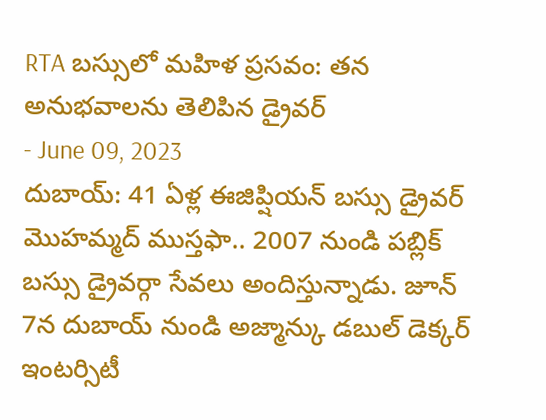RTA బస్సులో మహిళ ప్రసవం: తన అనుభవాలను తెలిపిన డ్రైవర్
- June 09, 2023
దుబాయ్: 41 ఏళ్ల ఈజిప్షియన్ బస్సు డ్రైవర్ మొహమ్మద్ ముస్తఫా.. 2007 నుండి పబ్లిక్ బస్సు డ్రైవర్గా సేవలు అందిస్తున్నాడు. జూన్ 7న దుబాయ్ నుండి అజ్మాన్కు డబుల్ డెక్కర్ ఇంటర్సిటీ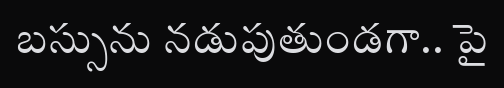బస్సును నడుపుతుండగా.. పై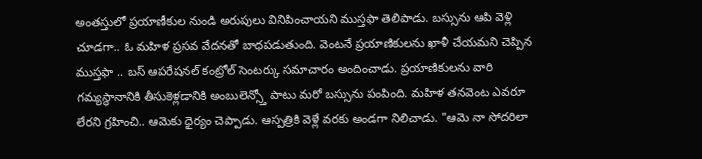అంతస్తులో ప్రయాణీకుల నుండి అరుపులు వినిపించాయని ముస్తఫా తెలిపాడు. బస్సును ఆపి వెళ్లి చూడగా.. ఓ మహిళ ప్రసవ వేదనతో బాధపడుతుంది. వెంటనే ప్రయాణికులను ఖాళీ చేయమని చెప్పిన ముస్తఫా .. బస్ ఆపరేషనల్ కంట్రోల్ సెంటర్కు సమాచారం అందించాడు. ప్రయాణికులను వారి గమ్యస్థానానికి తీసుకెళ్లడానికి అంబులెన్స్తో పాటు మరో బస్సును పంపింది. మహిళ తనవెంట ఎవరూ లేరని గ్రహించి.. ఆమెకు ధైర్యం చెప్పాడు. ఆస్పత్రికి వెళ్లే వరకు అండగా నిలిచాడు. "ఆమె నా సోదరిలా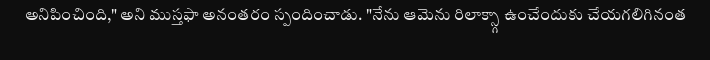అనిపించింది," అని ముస్తఫా అనంతరం స్పందించాడు. "నేను ఆమెను రిలాక్స్గా ఉంచేందుకు చేయగలిగినంత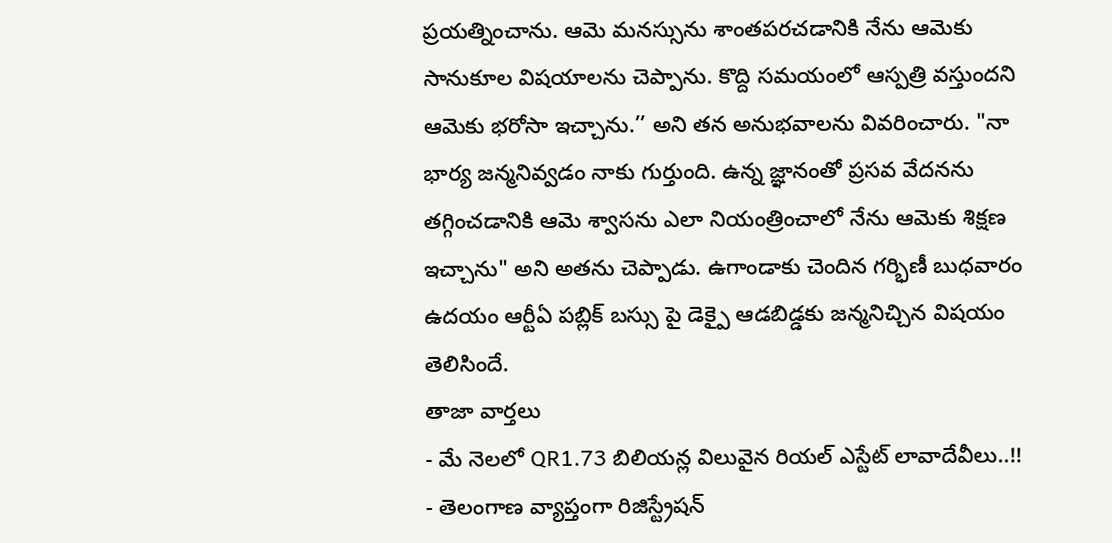ప్రయత్నించాను. ఆమె మనస్సును శాంతపరచడానికి నేను ఆమెకు సానుకూల విషయాలను చెప్పాను. కొద్ది సమయంలో ఆస్పత్రి వస్తుందని ఆమెకు భరోసా ఇచ్చాను.’’ అని తన అనుభవాలను వివరించారు. "నా భార్య జన్మనివ్వడం నాకు గుర్తుంది. ఉన్న జ్ఞానంతో ప్రసవ వేదనను తగ్గించడానికి ఆమె శ్వాసను ఎలా నియంత్రించాలో నేను ఆమెకు శిక్షణ ఇచ్చాను" అని అతను చెప్పాడు. ఉగాండాకు చెందిన గర్భిణీ బుధవారం ఉదయం ఆర్టీఏ పబ్లిక్ బస్సు పై డెక్పై ఆడబిడ్డకు జన్మనిచ్చిన విషయం తెలిసిందే.
తాజా వార్తలు
- మే నెలలో QR1.73 బిలియన్ల విలువైన రియల్ ఎస్టేట్ లావాదేవీలు..!!
- తెలంగాణ వ్యాప్తంగా రిజిస్ట్రేషన్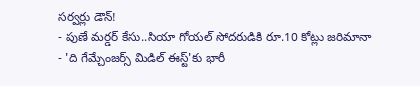సర్వర్లు డౌన్!
- పుణే మర్డర్ కేసు..సియా గోయల్ సోదరుడికి రూ.10 కోట్లు జరిమానా
- 'ది గేమ్చేంజర్స్ మిడిల్ ఈస్ట్'కు భారీ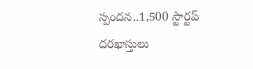స్పందన..1,500 స్టార్టప్ దరఖాస్తులు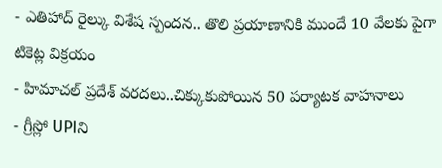- ఎతిహాద్ రైల్కు విశేష స్పందన.. తొలి ప్రయాణానికి ముందే 10 వేలకు పైగా టికెట్ల విక్రయం
- హిమాచల్ ప్రదేశ్ వరదలు..చిక్కుకుపోయిన 50 పర్యాటక వాహనాలు
- గ్రీస్లో UPIని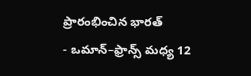ప్రారంభించిన భారత్
- ఒమాన్–ఫ్రాన్స్ మధ్య 12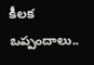కీలక ఒప్పందాలు..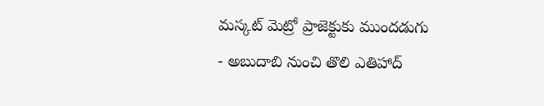మస్కట్ మెట్రో ప్రాజెక్టుకు ముందడుగు
- అబుదాబి నుంచి తొలి ఎతిహాద్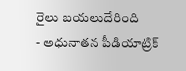రైలు బయలుదేరింది
- అధునాతన పీడియాట్రిక్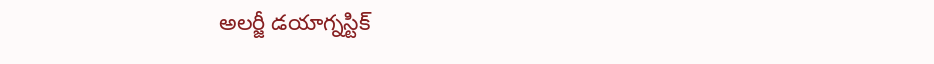అలర్జీ డయాగ్నస్టిక్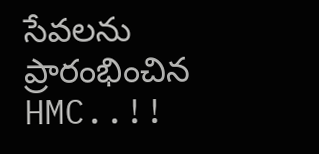సేవలను ప్రారంభించిన HMC..!!